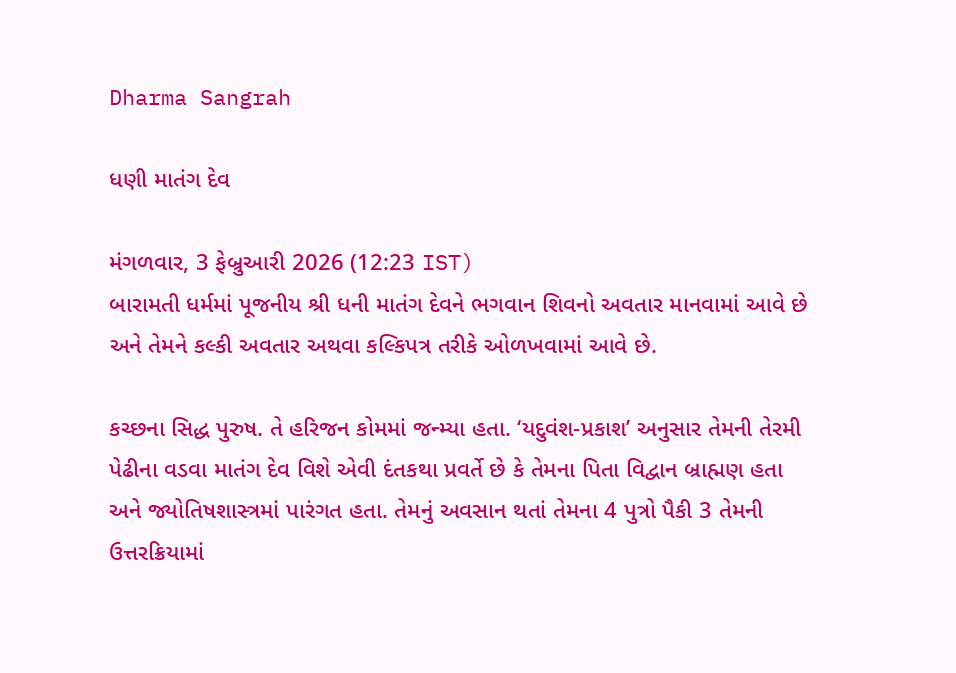Dharma Sangrah

ધણી માતંગ દેવ

મંગળવાર, 3 ફેબ્રુઆરી 2026 (12:23 IST)
બારામતી ધર્મમાં પૂજનીય શ્રી ધની માતંગ દેવને ભગવાન શિવનો અવતાર માનવામાં આવે છે અને તેમને કલ્કી અવતાર અથવા કલ્કિપત્ર તરીકે ઓળખવામાં આવે છે.

કચ્છના સિદ્ધ પુરુષ. તે હરિજન કોમમાં જન્મ્યા હતા. ‘યદુવંશ-પ્રકાશ’ અનુસાર તેમની તેરમી પેઢીના વડવા માતંગ દેવ વિશે એવી દંતકથા પ્રવર્તે છે કે તેમના પિતા વિદ્વાન બ્રાહ્મણ હતા અને જ્યોતિષશાસ્ત્રમાં પારંગત હતા. તેમનું અવસાન થતાં તેમના 4 પુત્રો પૈકી 3 તેમની ઉત્તરક્રિયામાં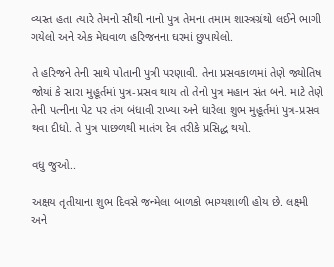વ્યસ્ત હતા ત્યારે તેમનો સૌથી નાનો પુત્ર તેમના તમામ શાસ્ત્રગ્રંથો લઈને ભાગી ગયેલો અને એક મેઘવાળ હરિજનના ઘરમાં છુપાયેલો.

તે હરિજને તેની સાથે પોતાની પુત્રી પરણાવી. તેના પ્રસવકાળમાં તેણે જ્યોતિષ જોયાં કે સારા મુહૂર્તમાં પુત્ર-પ્રસવ થાય તો તેનો પુત્ર મહાન સંત બને. માટે તેણે તેની પત્નીના પેટ પર તંગ બંધાવી રાખ્યા અને ધારેલા શુભ મુહૂર્તમાં પુત્ર-પ્રસવ થવા દીધો. તે પુત્ર પાછળથી માતંગ દેવ તરીકે પ્રસિદ્ધ થયો.

વધુ જુઓ..

અક્ષય તૃતીયાના શુભ દિવસે જન્મેલા બાળકો ભાગ્યશાળી હોય છે. લક્ષ્મી અને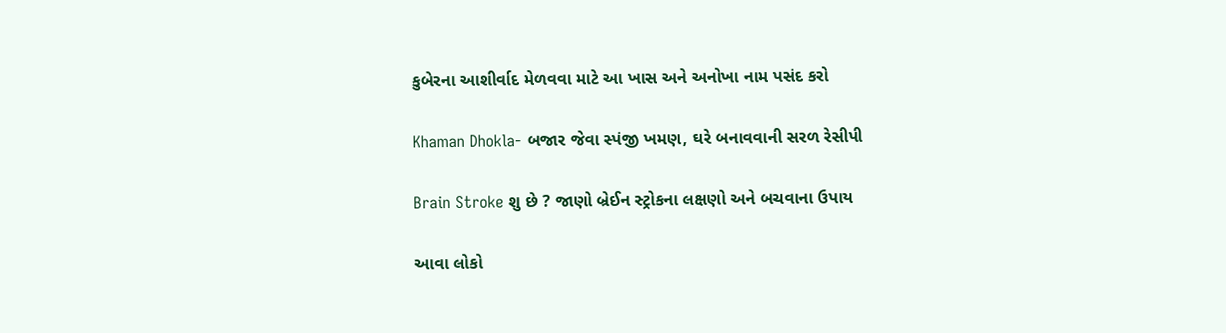કુબેરના આશીર્વાદ મેળવવા માટે આ ખાસ અને અનોખા નામ પસંદ કરો

Khaman Dhokla- બજાર જેવા સ્પંજી ખમણ, ઘરે બનાવવાની સરળ રેસીપી

Brain Stroke શુ છે ? જાણો બ્રેઈન સ્ટ્રોકના લક્ષણો અને બચવાના ઉપાય

આવા લોકો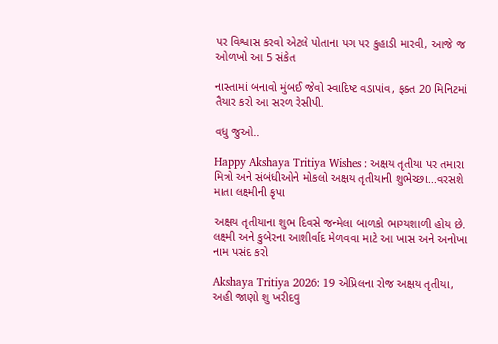પર વિશ્વાસ કરવો એટલે પોતાના પગ પર કુહાડી મારવી, આજે જ ઓળખો આ 5 સંકેત

નાસ્તામાં બનાવો મુંબઈ જેવો સ્વાદિષ્ટ વડાપાંવ, ફક્ત 20 મિનિટમાં તૈયાર કરો આ સરળ રેસીપી.

વધુ જુઓ..

Happy Akshaya Tritiya Wishes : અક્ષય તૃતીયા પર તમારા મિત્રો અને સંબંધીઓને મોકલો અક્ષય તૃતીયાની શુભેચ્છા...વરસશે માતા લક્ષ્મીની કૃપા

અક્ષય તૃતીયાના શુભ દિવસે જન્મેલા બાળકો ભાગ્યશાળી હોય છે. લક્ષ્મી અને કુબેરના આશીર્વાદ મેળવવા માટે આ ખાસ અને અનોખા નામ પસંદ કરો

Akshaya Tritiya 2026: 19 એપ્રિલના રોજ અક્ષય તૃતીયા, અહી જાણો શુ ખરીદવુ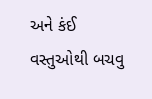અને કંઈ વસ્તુઓથી બચવુ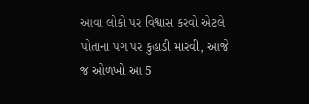આવા લોકો પર વિશ્વાસ કરવો એટલે પોતાના પગ પર કુહાડી મારવી, આજે જ ઓળખો આ 5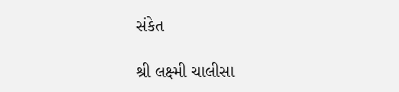સંકેત

શ્રી લક્ષ્મી ચાલીસા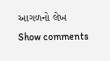આગળનો લેખ
Show comments